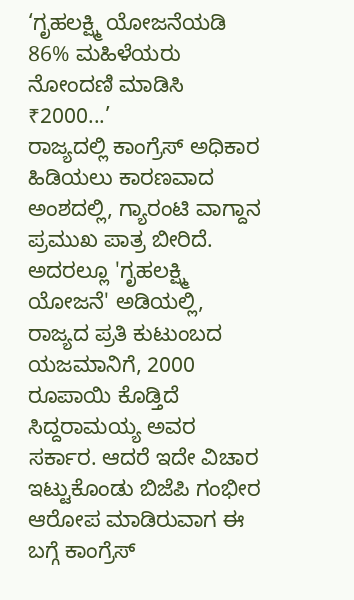‘ಗೃಹಲಕ್ಷ್ಮಿ ಯೋಜನೆಯಡಿ 86% ಮಹಿಳೆಯರು ನೋಂದಣಿ ಮಾಡಿಸಿ ₹2000...’
ರಾಜ್ಯದಲ್ಲಿ ಕಾಂಗ್ರೆಸ್ ಅಧಿಕಾರ ಹಿಡಿಯಲು ಕಾರಣವಾದ ಅಂಶದಲ್ಲಿ, ಗ್ಯಾರಂಟಿ ವಾಗ್ದಾನ ಪ್ರಮುಖ ಪಾತ್ರ ಬೀರಿದೆ. ಅದರಲ್ಲೂ 'ಗೃಹಲಕ್ಷ್ಮಿ ಯೋಜನೆ' ಅಡಿಯಲ್ಲಿ, ರಾಜ್ಯದ ಪ್ರತಿ ಕುಟುಂಬದ ಯಜಮಾನಿಗೆ, 2000 ರೂಪಾಯಿ ಕೊಡ್ತಿದೆ ಸಿದ್ದರಾಮಯ್ಯ ಅವರ ಸರ್ಕಾರ. ಆದರೆ ಇದೇ ವಿಚಾರ ಇಟ್ಟುಕೊಂಡು ಬಿಜೆಪಿ ಗಂಭೀರ ಆರೋಪ ಮಾಡಿರುವಾಗ ಈ ಬಗ್ಗೆ ಕಾಂಗ್ರೆಸ್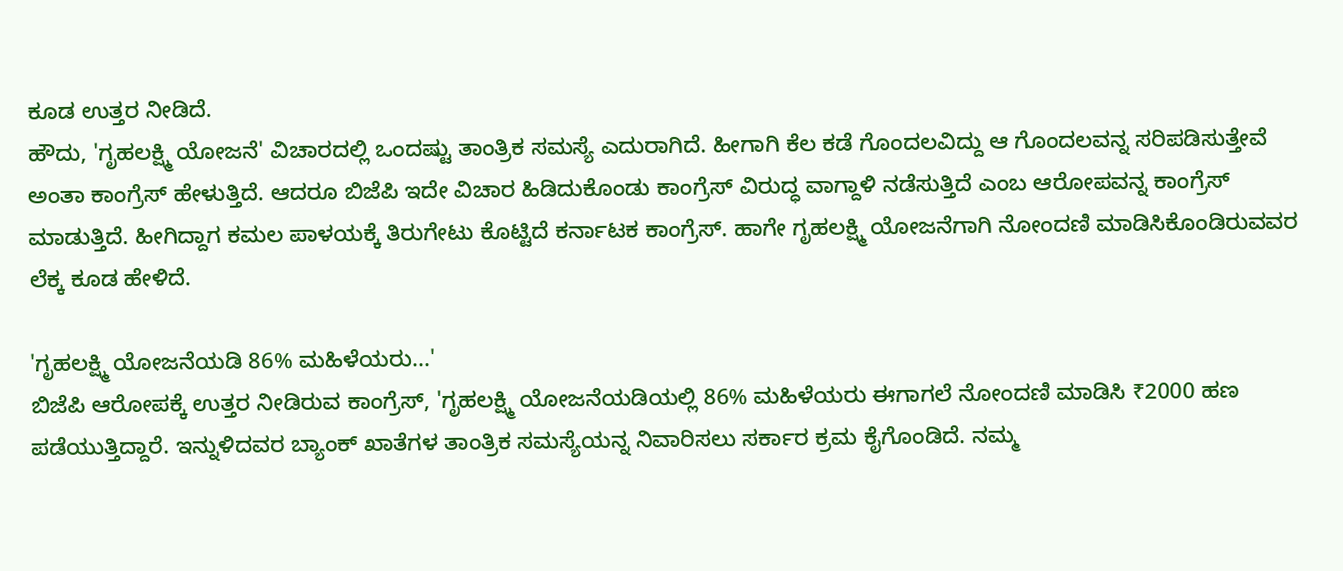ಕೂಡ ಉತ್ತರ ನೀಡಿದೆ.
ಹೌದು, 'ಗೃಹಲಕ್ಷ್ಮಿ ಯೋಜನೆ' ವಿಚಾರದಲ್ಲಿ ಒಂದಷ್ಟು ತಾಂತ್ರಿಕ ಸಮಸ್ಯೆ ಎದುರಾಗಿದೆ. ಹೀಗಾಗಿ ಕೆಲ ಕಡೆ ಗೊಂದಲವಿದ್ದು ಆ ಗೊಂದಲವನ್ನ ಸರಿಪಡಿಸುತ್ತೇವೆ ಅಂತಾ ಕಾಂಗ್ರೆಸ್ ಹೇಳುತ್ತಿದೆ. ಆದರೂ ಬಿಜೆಪಿ ಇದೇ ವಿಚಾರ ಹಿಡಿದುಕೊಂಡು ಕಾಂಗ್ರೆಸ್ ವಿರುದ್ಧ ವಾಗ್ದಾಳಿ ನಡೆಸುತ್ತಿದೆ ಎಂಬ ಆರೋಪವನ್ನ ಕಾಂಗ್ರೆಸ್ ಮಾಡುತ್ತಿದೆ. ಹೀಗಿದ್ದಾಗ ಕಮಲ ಪಾಳಯಕ್ಕೆ ತಿರುಗೇಟು ಕೊಟ್ಟಿದೆ ಕರ್ನಾಟಕ ಕಾಂಗ್ರೆಸ್. ಹಾಗೇ ಗೃಹಲಕ್ಷ್ಮಿ ಯೋಜನೆಗಾಗಿ ನೋಂದಣಿ ಮಾಡಿಸಿಕೊಂಡಿರುವವರ ಲೆಕ್ಕ ಕೂಡ ಹೇಳಿದೆ.

'ಗೃಹಲಕ್ಷ್ಮಿ ಯೋಜನೆಯಡಿ 86% ಮಹಿಳೆಯರು...'
ಬಿಜೆಪಿ ಆರೋಪಕ್ಕೆ ಉತ್ತರ ನೀಡಿರುವ ಕಾಂಗ್ರೆಸ್, 'ಗೃಹಲಕ್ಷ್ಮಿ ಯೋಜನೆಯಡಿಯಲ್ಲಿ 86% ಮಹಿಳೆಯರು ಈಗಾಗಲೆ ನೋಂದಣಿ ಮಾಡಿಸಿ ₹2000 ಹಣ ಪಡೆಯುತ್ತಿದ್ದಾರೆ. ಇನ್ನುಳಿದವರ ಬ್ಯಾಂಕ್ ಖಾತೆಗಳ ತಾಂತ್ರಿಕ ಸಮಸ್ಯೆಯನ್ನ ನಿವಾರಿಸಲು ಸರ್ಕಾರ ಕ್ರಮ ಕೈಗೊಂಡಿದೆ. ನಮ್ಮ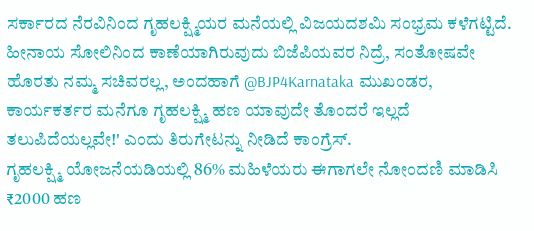ಸರ್ಕಾರದ ನೆರವಿನಿಂದ ಗೃಹಲಕ್ಷ್ಮಿಯರ ಮನೆಯಲ್ಲಿ ವಿಜಯದಶಮಿ ಸಂಭ್ರಮ ಕಳೆಗಟ್ಟಿದೆ. ಹೀನಾಯ ಸೋಲಿನಿಂದ ಕಾಣೆಯಾಗಿರುವುದು ಬಿಜೆಪಿಯವರ ನಿದ್ರೆ, ಸಂತೋಷವೇ ಹೊರತು ನಮ್ಮ ಸಚಿವರಲ್ಲ, ಅಂದಹಾಗೆ @BJP4Karnataka ಮುಖಂಡರ, ಕಾರ್ಯಕರ್ತರ ಮನೆಗೂ ಗೃಹಲಕ್ಷ್ಮಿ ಹಣ ಯಾವುದೇ ತೊಂದರೆ ಇಲ್ಲದೆ ತಲುಪಿದೆಯಲ್ಲವೇ!' ಎಂದು ತಿರುಗೇಟನ್ನು ನೀಡಿದೆ ಕಾಂಗ್ರೆಸ್.
ಗೃಹಲಕ್ಷ್ಮಿ ಯೋಜನೆಯಡಿಯಲ್ಲಿ 86% ಮಹಿಳೆಯರು ಈಗಾಗಲೇ ನೋಂದಣಿ ಮಾಡಿಸಿ ₹2000 ಹಣ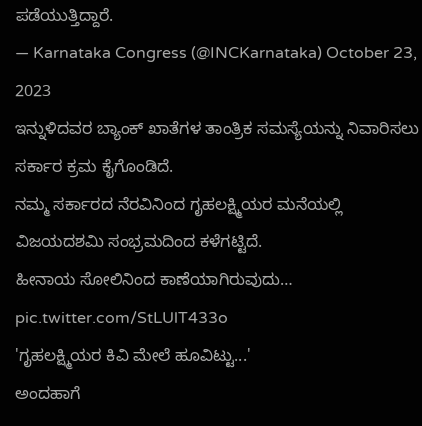ಪಡೆಯುತ್ತಿದ್ದಾರೆ.
— Karnataka Congress (@INCKarnataka) October 23, 2023
ಇನ್ನುಳಿದವರ ಬ್ಯಾಂಕ್ ಖಾತೆಗಳ ತಾಂತ್ರಿಕ ಸಮಸ್ಯೆಯನ್ನು ನಿವಾರಿಸಲು ಸರ್ಕಾರ ಕ್ರಮ ಕೈಗೊಂಡಿದೆ.
ನಮ್ಮ ಸರ್ಕಾರದ ನೆರವಿನಿಂದ ಗೃಹಲಕ್ಷ್ಮಿಯರ ಮನೆಯಲ್ಲಿ ವಿಜಯದಶಮಿ ಸಂಭ್ರಮದಿಂದ ಕಳೆಗಟ್ಟಿದೆ.
ಹೀನಾಯ ಸೋಲಿನಿಂದ ಕಾಣೆಯಾಗಿರುವುದು… pic.twitter.com/StLUlT433o
'ಗೃಹಲಕ್ಷ್ಮಿಯರ ಕಿವಿ ಮೇಲೆ ಹೂವಿಟ್ಟು...'
ಅಂದಹಾಗೆ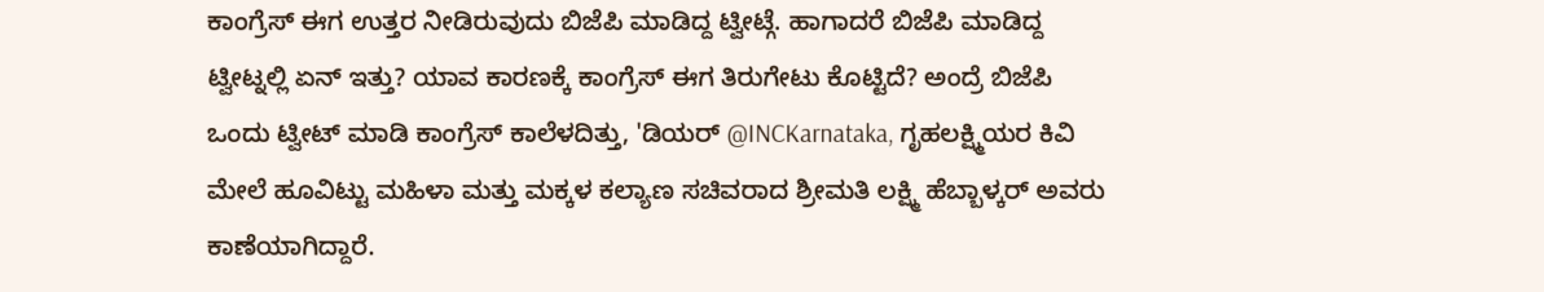ಕಾಂಗ್ರೆಸ್ ಈಗ ಉತ್ತರ ನೀಡಿರುವುದು ಬಿಜೆಪಿ ಮಾಡಿದ್ದ ಟ್ವೀಟ್ಗೆ. ಹಾಗಾದರೆ ಬಿಜೆಪಿ ಮಾಡಿದ್ದ ಟ್ವೀಟ್ನಲ್ಲಿ ಏನ್ ಇತ್ತು? ಯಾವ ಕಾರಣಕ್ಕೆ ಕಾಂಗ್ರೆಸ್ ಈಗ ತಿರುಗೇಟು ಕೊಟ್ಟಿದೆ? ಅಂದ್ರೆ ಬಿಜೆಪಿ ಒಂದು ಟ್ವೀಟ್ ಮಾಡಿ ಕಾಂಗ್ರೆಸ್ ಕಾಲೆಳದಿತ್ತು, 'ಡಿಯರ್ @INCKarnataka, ಗೃಹಲಕ್ಷ್ಮಿಯರ ಕಿವಿ ಮೇಲೆ ಹೂವಿಟ್ಟು ಮಹಿಳಾ ಮತ್ತು ಮಕ್ಕಳ ಕಲ್ಯಾಣ ಸಚಿವರಾದ ಶ್ರೀಮತಿ ಲಕ್ಷ್ಮಿ ಹೆಬ್ಬಾಳ್ಕರ್ ಅವರು ಕಾಣೆಯಾಗಿದ್ದಾರೆ.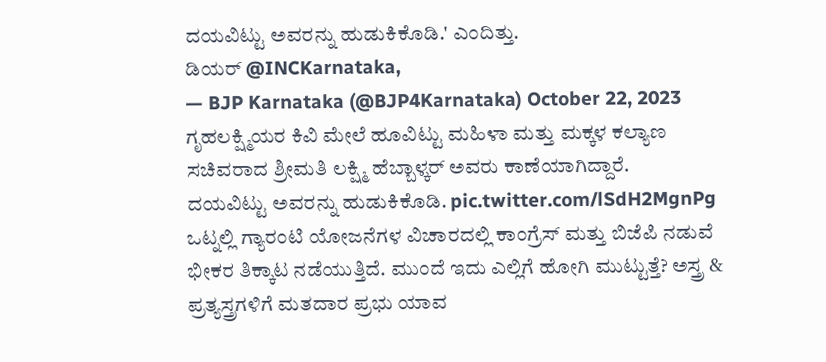ದಯವಿಟ್ಟು ಅವರನ್ನು ಹುಡುಕಿಕೊಡಿ.' ಎಂದಿತ್ತು.
ಡಿಯರ್ @INCKarnataka,
— BJP Karnataka (@BJP4Karnataka) October 22, 2023
ಗೃಹಲಕ್ಷ್ಮಿಯರ ಕಿವಿ ಮೇಲೆ ಹೂವಿಟ್ಟು ಮಹಿಳಾ ಮತ್ತು ಮಕ್ಕಳ ಕಲ್ಯಾಣ ಸಚಿವರಾದ ಶ್ರೀಮತಿ ಲಕ್ಷ್ಮಿ ಹೆಬ್ಬಾಳ್ಕರ್ ಅವರು ಕಾಣೆಯಾಗಿದ್ದಾರೆ.
ದಯವಿಟ್ಟು ಅವರನ್ನು ಹುಡುಕಿಕೊಡಿ. pic.twitter.com/lSdH2MgnPg
ಒಟ್ನಲ್ಲಿ ಗ್ಯಾರಂಟಿ ಯೋಜನೆಗಳ ವಿಚಾರದಲ್ಲಿ ಕಾಂಗ್ರೆಸ್ ಮತ್ತು ಬಿಜೆಪಿ ನಡುವೆ ಭೀಕರ ತಿಕ್ಕಾಟ ನಡೆಯುತ್ತಿದೆ. ಮುಂದೆ ಇದು ಎಲ್ಲಿಗೆ ಹೋಗಿ ಮುಟ್ಟುತ್ತೆ? ಅಸ್ತ್ರ & ಪ್ರತ್ಯಸ್ತ್ರಗಳಿಗೆ ಮತದಾರ ಪ್ರಭು ಯಾವ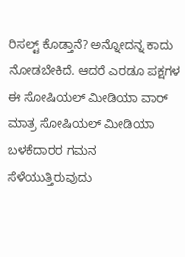ರಿಸಲ್ಟ್ ಕೊಡ್ತಾನೆ? ಅನ್ನೋದನ್ನ ಕಾದು ನೋಡಬೇಕಿದೆ. ಆದರೆ ಎರಡೂ ಪಕ್ಷಗಳ ಈ ಸೋಷಿಯಲ್ ಮೀಡಿಯಾ ವಾರ್ ಮಾತ್ರ ಸೋಷಿಯಲ್ ಮೀಡಿಯಾ ಬಳಕೆದಾರರ ಗಮನ ಸೆಳೆಯುತ್ತಿರುವುದು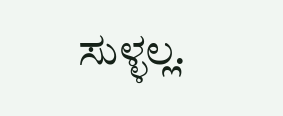ಸುಳ್ಳಲ್ಲ.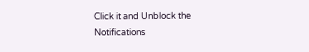Click it and Unblock the Notifications